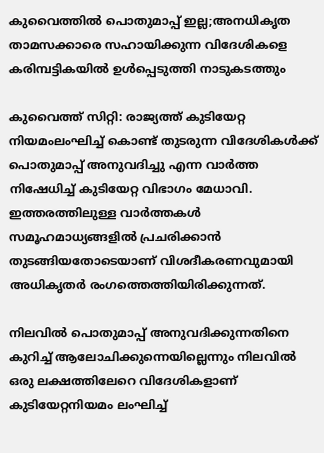കുവൈത്തില്‍ പൊതുമാപ്പ് ഇല്ല;അനധികൃത താമസക്കാരെ സഹായിക്കുന്ന വിദേശികളെ കരിമ്പട്ടികയില്‍ ഉള്‍പ്പെടുത്തി നാടുകടത്തും

കുവൈത്ത് സിറ്റി: രാജ്യത്ത് കുടിയേറ്റ നിയമംലംഘിച്ച് കൊണ്ട് തുടരുന്ന വിദേശികള്‍ക്ക് പൊതുമാപ്പ് അനുവദിച്ചു എന്ന വാര്‍ത്ത നിഷേധിച്ച് കുടിയേറ്റ വിഭാഗം മേധാവി. ഇത്തരത്തിലുള്ള വാര്‍ത്തകള്‍ സമൂഹമാധ്യങ്ങളില്‍ പ്രചരിക്കാന്‍ തുടങ്ങിയതോടെയാണ് വിശദീകരണവുമായി അധികൃതര്‍ രംഗത്തെത്തിയിരിക്കുന്നത്.

നിലവില്‍ പൊതുമാപ്പ് അനുവദിക്കുന്നതിനെ കുറിച്ച് ആലോചിക്കുന്നെയില്ലെന്നും നിലവില്‍ ഒരു ലക്ഷത്തിലേറെ വിദേശികളാണ് കുടിയേറ്റനിയമം ലംഘിച്ച്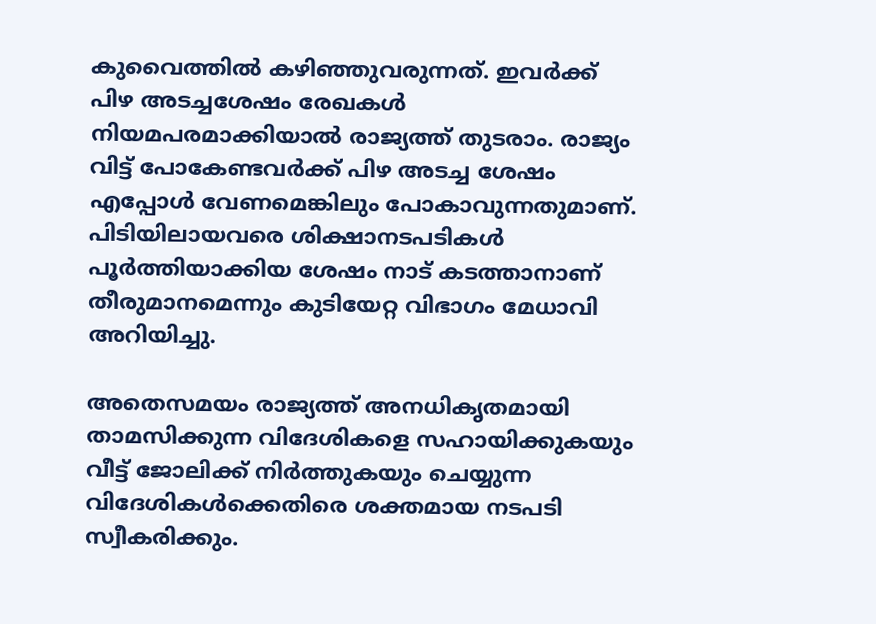കുവൈത്തില്‍ കഴിഞ്ഞുവരുന്നത്. ഇവര്‍ക്ക് പിഴ അടച്ചശേഷം രേഖകള്‍ നിയമപരമാക്കിയാല്‍ രാജ്യത്ത് തുടരാം. രാജ്യം വിട്ട് പോകേണ്ടവര്‍ക്ക് പിഴ അടച്ച ശേഷം എപ്പോള്‍ വേണമെങ്കിലും പോകാവുന്നതുമാണ്. പിടിയിലായവരെ ശിക്ഷാനടപടികള്‍ പൂര്‍ത്തിയാക്കിയ ശേഷം നാട് കടത്താനാണ് തീരുമാനമെന്നും കുടിയേറ്റ വിഭാഗം മേധാവി അറിയിച്ചു.

അതെസമയം രാജ്യത്ത് അനധികൃതമായി താമസിക്കുന്ന വിദേശികളെ സഹായിക്കുകയും വീട്ട് ജോലിക്ക് നിര്‍ത്തുകയും ചെയ്യുന്ന വിദേശികള്‍ക്കെതിരെ ശക്തമായ നടപടി സ്വീകരിക്കും.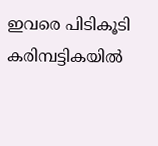ഇവരെ പിടികൂടി കരിമ്പട്ടികയില്‍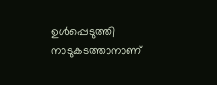ഉള്‍പ്പെടുത്തി നാടുകടത്താനാണ്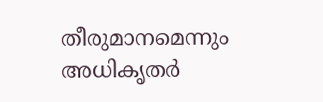തീരുമാനമെന്നും അധികൃതര്‍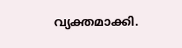വ്യക്തമാക്കി.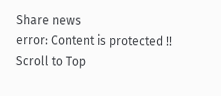Share news
error: Content is protected !!
Scroll to Top